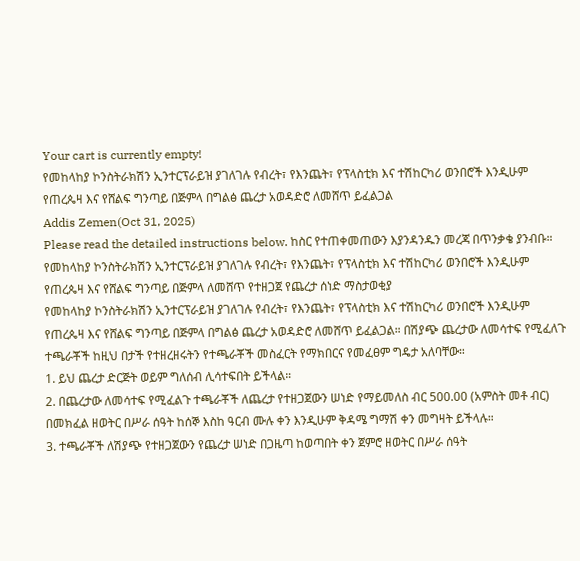Your cart is currently empty!
የመከላከያ ኮንስትራክሽን ኢንተርፕራይዝ ያገለገሉ የብረት፣ የእንጨት፣ የፕላስቲክ እና ተሽከርካሪ ወንበሮች እንዲሁም የጠረጴዛ እና የሸልፍ ግንጣይ በጅምላ በግልፅ ጨረታ አወዳድሮ ለመሸጥ ይፈልጋል
Addis Zemen(Oct 31, 2025)
Please read the detailed instructions below. ከስር የተጠቀመጠውን እያንዳንዱን መረጃ በጥንቃቄ ያንብቡ።
የመከላከያ ኮንስትራክሽን ኢንተርፕራይዝ ያገለገሉ የብረት፣ የእንጨት፣ የፕላስቲክ እና ተሽከርካሪ ወንበሮች እንዲሁም የጠረጴዛ እና የሸልፍ ግንጣይ በጅምላ ለመሸጥ የተዘጋጀ የጨረታ ሰነድ ማስታወቂያ
የመከላከያ ኮንስትራክሽን ኢንተርፕራይዝ ያገለገሉ የብረት፣ የእንጨት፣ የፕላስቲክ እና ተሽከርካሪ ወንበሮች እንዲሁም የጠረጴዛ እና የሸልፍ ግንጣይ በጅምላ በግልፅ ጨረታ አወዳድሮ ለመሸጥ ይፈልጋል። በሽያጭ ጨረታው ለመሳተፍ የሚፈለጉ ተጫራቾች ከዚህ በታች የተዘረዘሩትን የተጫራቾች መስፈርት የማክበርና የመፈፀም ግዴታ አለባቸው።
1. ይህ ጨረታ ድርጅት ወይም ግለሰብ ሊሳተፍበት ይችላል።
2. በጨረታው ለመሳተፍ የሚፈልጉ ተጫራቾች ለጨረታ የተዘጋጀውን ሠነድ የማይመለስ ብር 500.00 (አምስት መቶ ብር) በመክፈል ዘወትር በሥራ ሰዓት ከሰኞ እስከ ዓርብ ሙሉ ቀን እንዲሁም ቅዳሜ ግማሽ ቀን መግዛት ይችላሉ።
3. ተጫራቾች ለሽያጭ የተዘጋጀውን የጨረታ ሠነድ በጋዜጣ ከወጣበት ቀን ጀምሮ ዘወትር በሥራ ሰዓት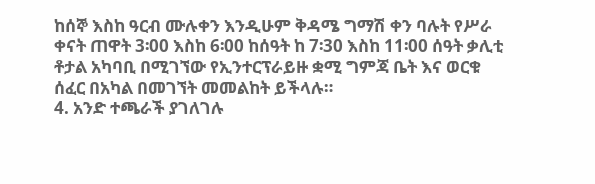ከሰኞ እስከ ዓርብ ሙሉቀን እንዲሁም ቅዳሜ ግማሽ ቀን ባሉት የሥራ ቀናት ጠዋት 3፡00 እስከ 6፡00 ከሰዓት ከ 7፡30 እስከ 11፡00 ሰዓት ቃሊቲ ቶታል አካባቢ በሚገኘው የኢንተርፕራይዙ ቋሚ ግምጃ ቤት እና ወርቁ ሰፈር በአካል በመገኘት መመልከት ይችላሉ።
4. አንድ ተጫራች ያገለገሉ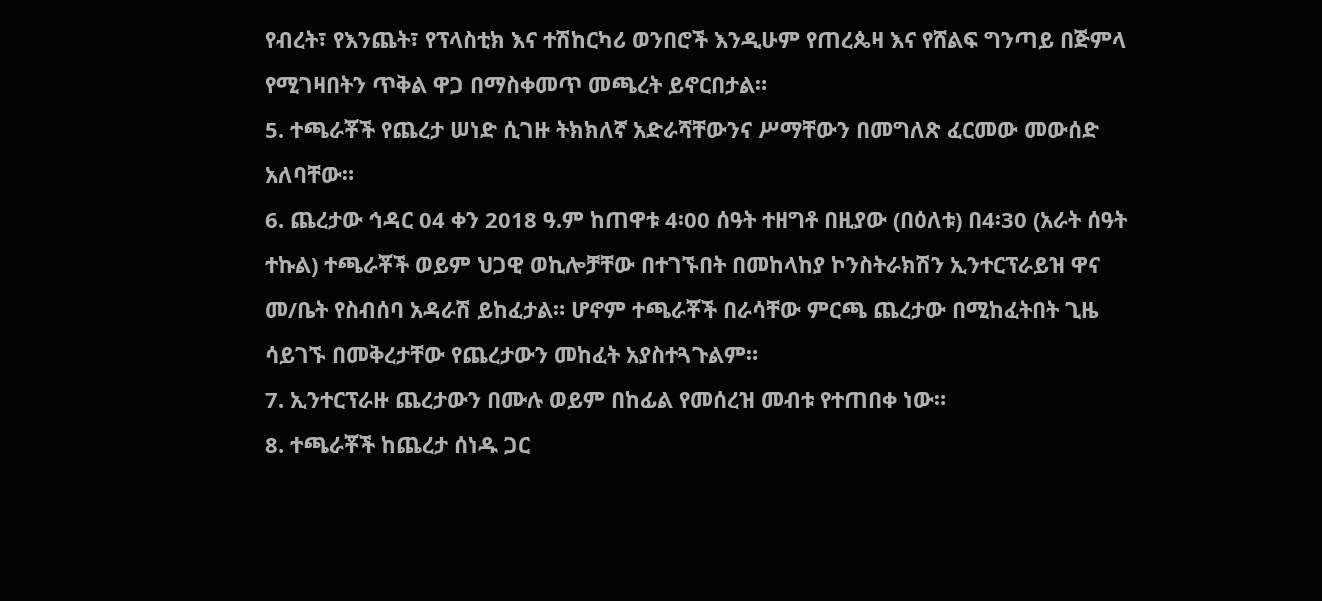የብረት፣ የእንጨት፣ የፕላስቲክ እና ተሽከርካሪ ወንበሮች እንዲሁም የጠረጴዛ እና የሸልፍ ግንጣይ በጅምላ የሚገዛበትን ጥቅል ዋጋ በማስቀመጥ መጫረት ይኖርበታል።
5. ተጫራቾች የጨረታ ሠነድ ሲገዙ ትክክለኛ አድራሻቸውንና ሥማቸውን በመግለጽ ፈርመው መውሰድ አለባቸው።
6. ጨረታው ኅዳር 04 ቀን 2018 ዓ.ም ከጠዋቱ 4፡00 ሰዓት ተዘግቶ በዚያው (በዕለቱ) በ4፡30 (አራት ሰዓት ተኩል) ተጫራቾች ወይም ህጋዊ ወኪሎቻቸው በተገኙበት በመከላከያ ኮንስትራክሽን ኢንተርፕራይዝ ዋና መ/ቤት የስብሰባ አዳራሽ ይከፈታል። ሆኖም ተጫራቾች በራሳቸው ምርጫ ጨረታው በሚከፈትበት ጊዜ ሳይገኙ በመቅረታቸው የጨረታውን መከፈት አያስተጓጉልም።
7. ኢንተርፕራዙ ጨረታውን በሙሉ ወይም በከፊል የመሰረዝ መብቱ የተጠበቀ ነው።
8. ተጫራቾች ከጨረታ ሰነዱ ጋር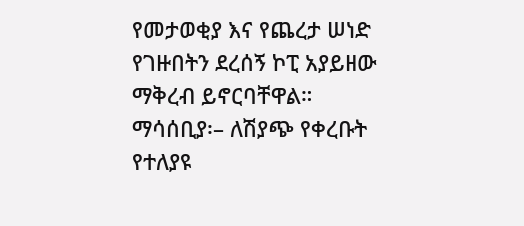የመታወቂያ እና የጨረታ ሠነድ የገዙበትን ደረሰኝ ኮፒ አያይዘው ማቅረብ ይኖርባቸዋል።
ማሳሰቢያ፡– ለሽያጭ የቀረቡት የተለያዩ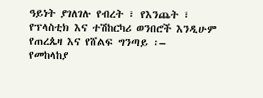ዓይነት ያገለገሉ የብረት ፣ የእንጨት ፣ የፕላስቲክ እና ተሽከርካሪ ወንበሮች እንዲሁም የጠረጴዛ እና የሸልፍ ግንጣይ ፡–
የመከላከያ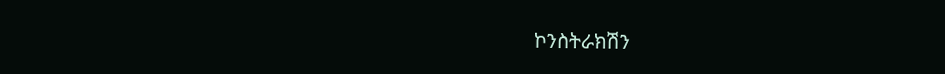ኮንስትራክሽን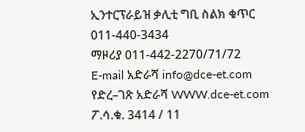ኢንተርፕራይዝ ቃሊቲ ግቢ ስልክ ቁጥር 011-440-3434
ማዞሪያ 011-442-2270/71/72
E-mail አድራሻ info@dce-et.com
የድረ–ገጽ አድራሻ WWW.dce-et.com
ፖ.ሳ.ቁ. 3414 / 11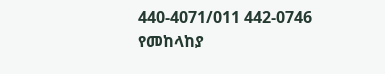440-4071/011 442-0746
የመከላከያ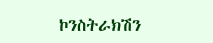ኮንስትራክሽን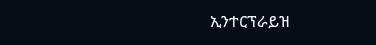ኢንተርፕራይዝ